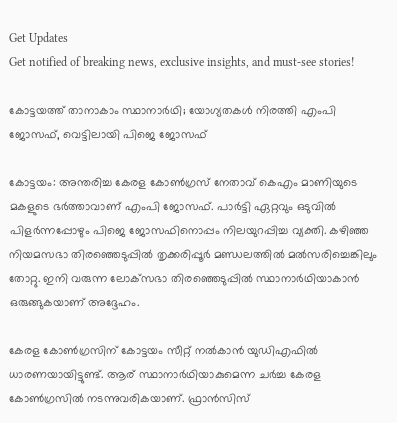Get Updates
Get notified of breaking news, exclusive insights, and must-see stories!

കോട്ടയത്ത് താനാകാം സ്ഥാനാര്‍ഥി; യോഗ്യതകള്‍ നിരത്തി എംപി ജോസഫ്, വെട്ടിലായി പിജെ ജോസഫ്

കോട്ടയം: അന്തരിച്ച കേരള കോണ്‍ഗ്രസ് നേതാവ് കെഎം മാണിയുടെ മകളുടെ ഭര്‍ത്താവാണ് എംപി ജോസഫ്. പാര്‍ട്ടി ഏറ്റവും ഒടുവില്‍ പിളര്‍ന്നപ്പോഴും പിജെ ജോസഫിനൊപ്പം നിലയുറപ്പിച്ച വ്യക്തി. കഴിഞ്ഞ നിയമസഭാ തിരഞ്ഞെടുപ്പില്‍ തൃക്കരിപ്പൂര്‍ മണ്ഡലത്തില്‍ മല്‍സരിച്ചെങ്കിലും തോറ്റു. ഇനി വരുന്ന ലോക്‌സഭാ തിരഞ്ഞെടുപ്പില്‍ സ്ഥാനാര്‍ഥിയാകാന്‍ ഒരുങ്ങുകയാണ് അദ്ദേഹം.

കേരള കോണ്‍ഗ്രസിന് കോട്ടയം സീറ്റ് നല്‍കാന്‍ യുഡിഎഫില്‍ ധാരണയായിട്ടുണ്ട്. ആര് സ്ഥാനാര്‍ഥിയാകുമെന്ന ചര്‍ച്ച കേരള കോണ്‍ഗ്രസില്‍ നടന്നുവരികയാണ്. ഫ്രാന്‍സിസ്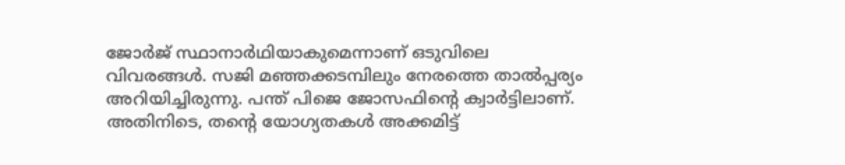ജോര്‍ജ് സ്ഥാനാര്‍ഥിയാകുമെന്നാണ് ഒടുവിലെ വിവരങ്ങള്‍. സജി മഞ്ഞക്കടമ്പിലും നേരത്തെ താല്‍പ്പര്യം അറിയിച്ചിരുന്നു. പന്ത് പിജെ ജോസഫിന്റെ ക്വാര്‍ട്ടിലാണ്. അതിനിടെ, തന്റെ യോഗ്യതകള്‍ അക്കമിട്ട്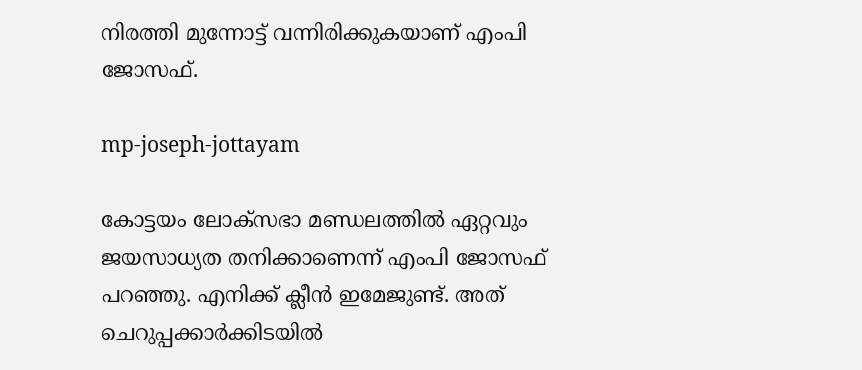നിരത്തി മുന്നോട്ട് വന്നിരിക്കുകയാണ് എംപി ജോസഫ്.

mp-joseph-jottayam

കോട്ടയം ലോക്‌സഭാ മണ്ഡലത്തില്‍ ഏറ്റവും ജയസാധ്യത തനിക്കാണെന്ന് എംപി ജോസഫ് പറഞ്ഞു. എനിക്ക് ക്ലീന്‍ ഇമേജുണ്ട്. അത് ചെറുപ്പക്കാര്‍ക്കിടയില്‍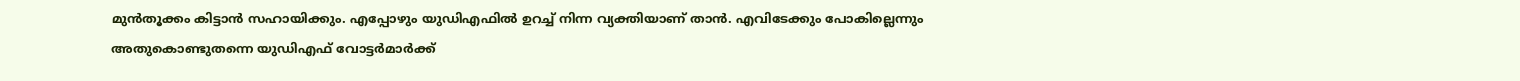മുന്‍തൂക്കം കിട്ടാന്‍ സഹായിക്കും. എപ്പോഴും യുഡിഎഫില്‍ ഉറച്ച് നിന്ന വ്യക്തിയാണ് താന്‍. എവിടേക്കും പോകില്ലെന്നും അതുകൊണ്ടുതന്നെ യുഡിഎഫ് വോട്ടര്‍മാര്‍ക്ക്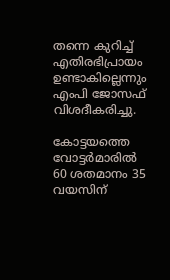തന്നെ കുറിച്ച് എതിരഭിപ്രായം ഉണ്ടാകില്ലെന്നും എംപി ജോസഫ് വിശദീകരിച്ചു.

കോട്ടയത്തെ വോട്ടര്‍മാരില്‍ 60 ശതമാനം 35 വയസിന്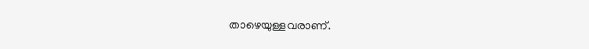താഴെയുള്ളവരാണ്.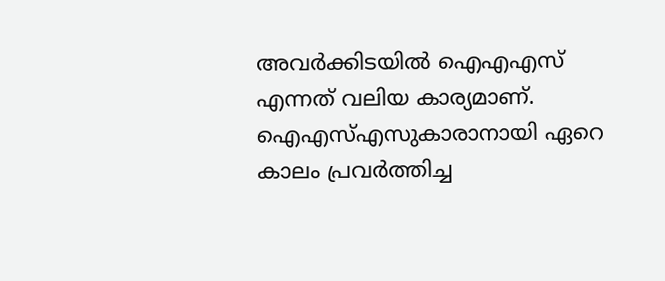അവര്‍ക്കിടയില്‍ ഐഎഎസ് എന്നത് വലിയ കാര്യമാണ്. ഐഎസ്എസുകാരാനായി ഏറെ കാലം പ്രവര്‍ത്തിച്ച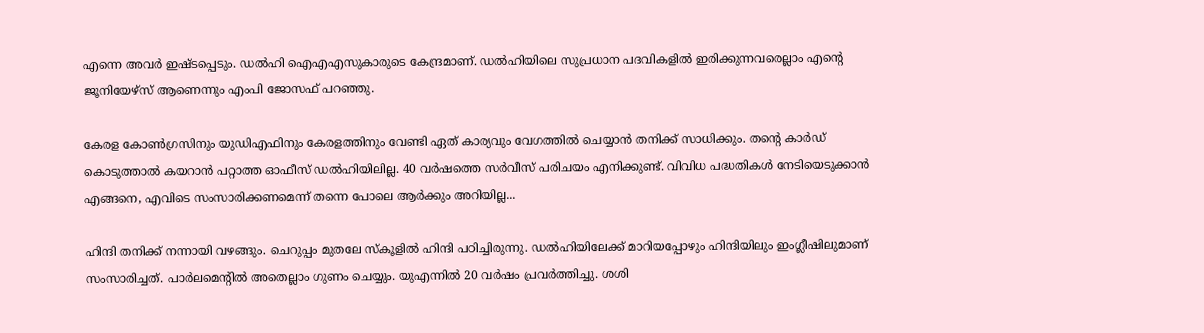എന്നെ അവര്‍ ഇഷ്ടപ്പെടും. ഡല്‍ഹി ഐഎഎസുകാരുടെ കേന്ദ്രമാണ്. ഡല്‍ഹിയിലെ സുപ്രധാന പദവികളില്‍ ഇരിക്കുന്നവരെല്ലാം എന്റെ ജൂനിയേഴ്‌സ് ആണെന്നും എംപി ജോസഫ് പറഞ്ഞു.

കേരള കോണ്‍ഗ്രസിനും യുഡിഎഫിനും കേരളത്തിനും വേണ്ടി ഏത് കാര്യവും വേഗത്തില്‍ ചെയ്യാന്‍ തനിക്ക് സാധിക്കും. തന്റെ കാര്‍ഡ് കൊടുത്താല്‍ കയറാന്‍ പറ്റാത്ത ഓഫീസ് ഡല്‍ഹിയിലില്ല. 40 വര്‍ഷത്തെ സര്‍വീസ് പരിചയം എനിക്കുണ്ട്. വിവിധ പദ്ധതികള്‍ നേടിയെടുക്കാന്‍ എങ്ങനെ, എവിടെ സംസാരിക്കണമെന്ന് തന്നെ പോലെ ആര്‍ക്കും അറിയില്ല...

ഹിന്ദി തനിക്ക് നന്നായി വഴങ്ങും. ചെറുപ്പം മുതലേ സ്‌കൂളില്‍ ഹിന്ദി പഠിച്ചിരുന്നു. ഡല്‍ഹിയിലേക്ക് മാറിയപ്പോഴും ഹിന്ദിയിലും ഇംഗ്ലീഷിലുമാണ് സംസാരിച്ചത്. പാര്‍ലമെന്റില്‍ അതെല്ലാം ഗുണം ചെയ്യും. യുഎന്നില്‍ 20 വര്‍ഷം പ്രവര്‍ത്തിച്ചു. ശശി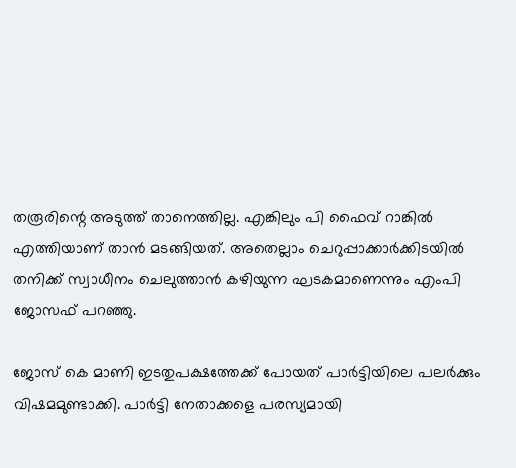തരൂരിന്റെ അടുത്ത് താനെത്തില്ല. എങ്കിലും പി ഫൈവ് റാങ്കില്‍ എത്തിയാണ് താന്‍ മടങ്ങിയത്. അതെല്ലാം ചെറുപ്പാക്കാര്‍ക്കിടയില്‍ തനിക്ക് സ്വാധീനം ചെലുത്താന്‍ കഴിയുന്ന ഘടകമാണെന്നും എംപി ജോസഫ് പറഞ്ഞു.

ജോസ് കെ മാണി ഇടതുപക്ഷത്തേക്ക് പോയത് പാര്‍ട്ടിയിലെ പലര്‍ക്കും വിഷമമുണ്ടാക്കി. പാര്‍ട്ടി നേതാക്കളെ പരസ്യമായി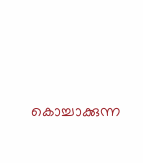കൊച്ചാക്കുന്ന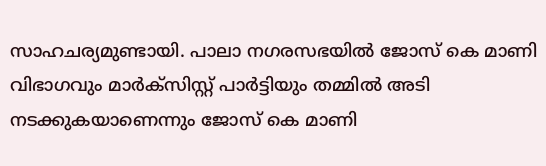സാഹചര്യമുണ്ടായി. പാലാ നഗരസഭയില്‍ ജോസ് കെ മാണി വിഭാഗവും മാര്‍ക്‌സിസ്റ്റ് പാര്‍ട്ടിയും തമ്മില്‍ അടി നടക്കുകയാണെന്നും ജോസ് കെ മാണി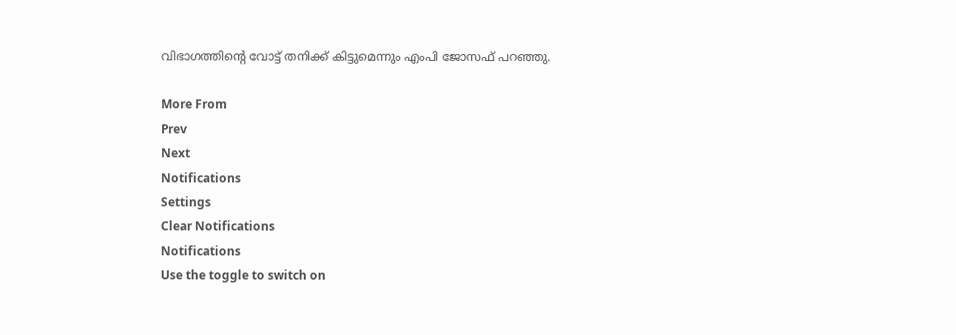വിഭാഗത്തിന്റെ വോട്ട് തനിക്ക് കിട്ടുമെന്നും എംപി ജോസഫ് പറഞ്ഞു.

More From
Prev
Next
Notifications
Settings
Clear Notifications
Notifications
Use the toggle to switch on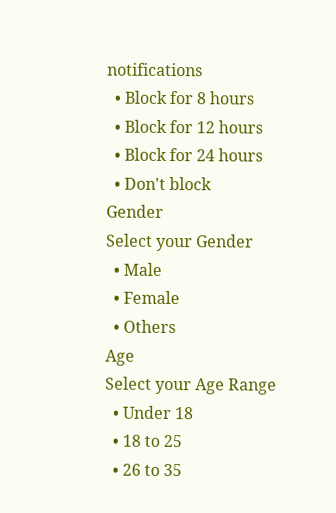notifications
  • Block for 8 hours
  • Block for 12 hours
  • Block for 24 hours
  • Don't block
Gender
Select your Gender
  • Male
  • Female
  • Others
Age
Select your Age Range
  • Under 18
  • 18 to 25
  • 26 to 35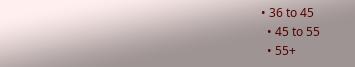• 36 to 45
  • 45 to 55
  • 55+